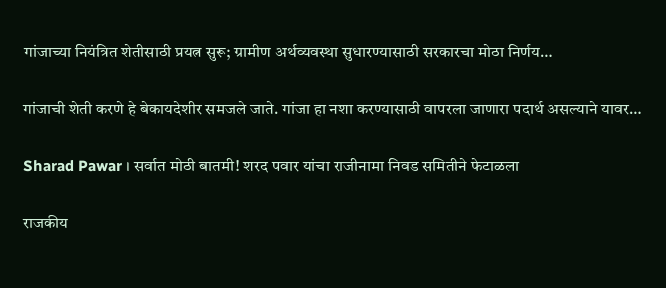गांजाच्या नियंत्रित शेतीसाठी प्रयत्न सुरू; ग्रामीण अर्थव्यवस्था सुधारण्यासाठी सरकारचा मोठा निर्णय…

गांजाची शेती करणे हे बेकायदेशीर समजले जाते. गांजा हा नशा करण्यासाठी वापरला जाणारा पदार्थ असल्याने यावर…

Sharad Pawar । सर्वात मोठी बातमी! शरद पवार यांचा राजीनामा निवड समितीने फेटाळला

राजकीय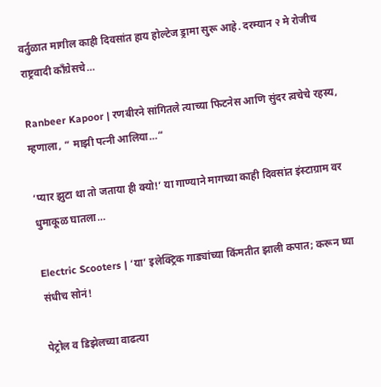वर्तुळात मागील काही दिवसांत हाय होल्टेज ड्रामा सुरू आहे. दरम्यान २ मे रोजीच राष्ट्रवादी काँग्रेसचे…

Ranbeer Kapoor | रणबीरने सांगितले त्याच्या फिटनेस आणि सुंदर त्वचेचे रहस्य, म्हणाला, ” माझी पत्नी आलिया…”

‘प्यार झुटा था तो जताया ही क्यो!’ या गाण्याने मागच्या काही दिवसांत इंस्टाग्राम वर धुमाकूळ घातला…

Electric Scooters | ‘या’ इलेक्ट्रिक गाड्यांच्या किंमतीत झाली कपात; करून घ्या संधीच सोनं!

पेट्रोल व डिझेलच्या वाढत्या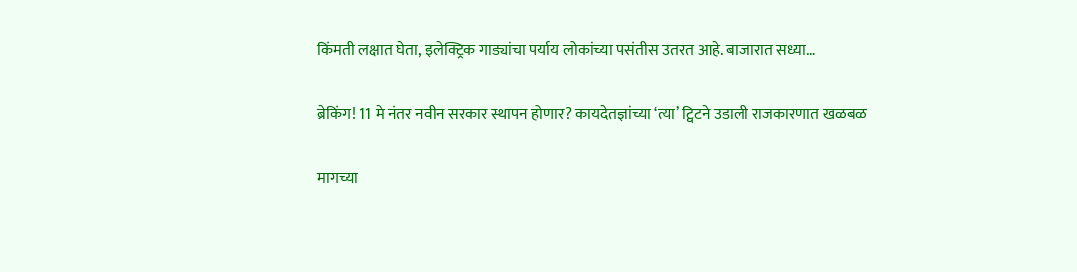किंमती लक्षात घेता, इलेक्ट्रिक गाड्यांचा पर्याय लोकांच्या पसंतीस उतरत आहे. बाजारात सध्या…

ब्रेकिंग! 11 मे नंतर नवीन सरकार स्थापन होणार? कायदेतज्ञांच्या ‘त्या’ ट्विटने उडाली राजकारणात खळबळ

मागच्या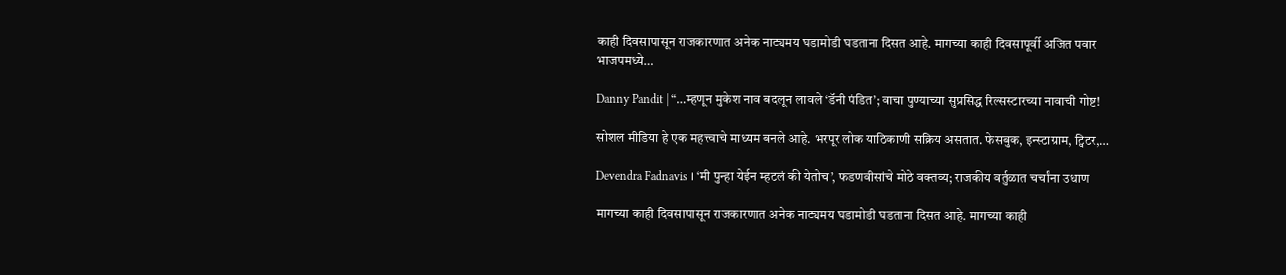काही दिवसापासून राजकारणात अनेक नाट्यमय घडामोडी घडताना दिसत आहे. मागच्या काही दिवसापूर्वी अजित पवार भाजपमध्ये…

Danny Pandit | “…म्हणून मुकेश नाव बदलून लावले ‘डॅनी पंडित’; वाचा पुण्याच्या सुप्रसिद्ध रिल्सस्टारच्या नावाची गोष्ट!

सोशल मीडिया हे एक महत्त्वाचे माध्यम बनले आहे. भरपूर लोक याठिकाणी सक्रिय असतात. फेसबुक, इन्स्टाग्राम, ट्विटर,…

Devendra Fadnavis । ‘मी पुन्हा येईन म्हटलं की येतोच’, फडणवीसांचे मोठे वक्तव्य; राजकीय वर्तुळात चर्चांना उधाण

मागच्या काही दिवसापासून राजकारणात अनेक नाट्यमय घडामोडी घडताना दिसत आहे. मागच्या काही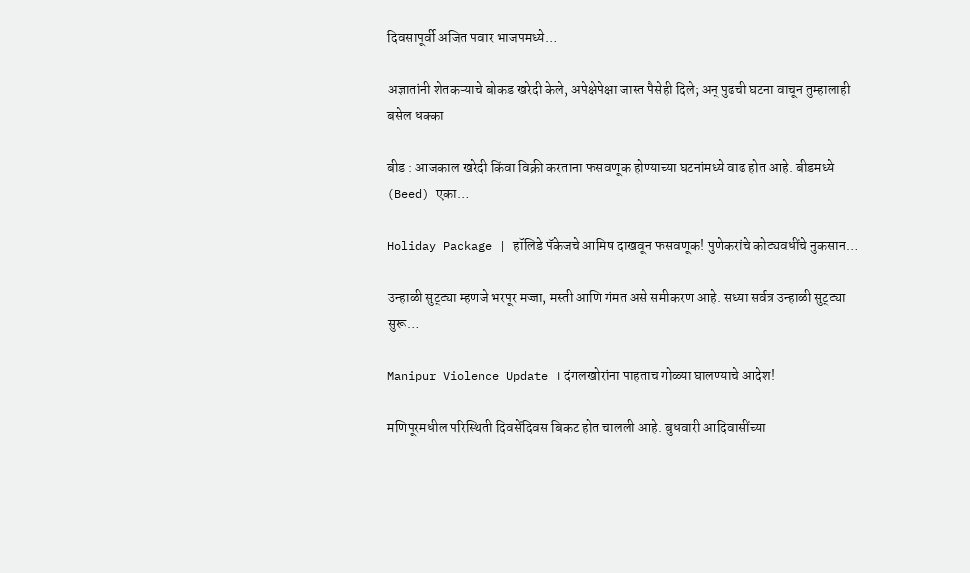दिवसापूर्वी अजित पवार भाजपमध्ये…

अज्ञातांनी शेतकऱ्याचे बोकड खरेदी केले, अपेक्षेपेक्षा जास्त पैसेही दिले; अन् पुढची घटना वाचून तुम्हालाही बसेल धक्का

बीड : आजकाल खरेदी किंवा विक्री करताना फसवणूक होण्याच्या घटनांमध्ये वाढ होत आहे. बीडमध्ये (Beed) एका…

Holiday Package | हॉलिडे पॅकेजचे आमिष दाखवून फसवणूक! पुणेकरांचे कोट्यवधींचे नुकसान…

उन्हाळी सुट्ट्या म्हणजे भरपूर मज्जा, मस्ती आणि गंमत असे समीकरण आहे. सध्या सर्वत्र उन्हाळी सुट्ट्या सुरू…

Manipur Violence Update । दंगलखोरांना पाहताच गोळ्या घालण्याचे आदेश!

मणिपूरमधील परिस्थिती दिवसेंदिवस बिकट होत चालली आहे. बुधवारी आदिवासींच्या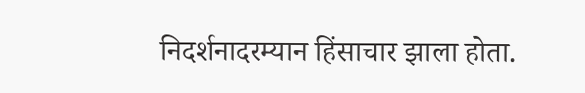निदर्शनादरम्यान हिंसाचार झाला होता.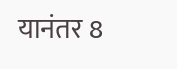यानंतर 8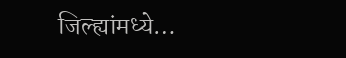जिल्ह्यांमध्ये…